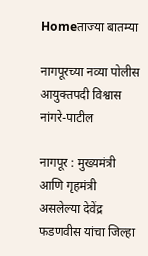Homeताज्या बातम्या

नागपूरच्या नव्या पोलीस आयुक्तपदी विश्वास नांगरे-पाटील

नागपूर : मुख्यमंत्री आणि गृहमंत्री असलेल्या देवेंद्र फडणवीस यांचा जिल्हा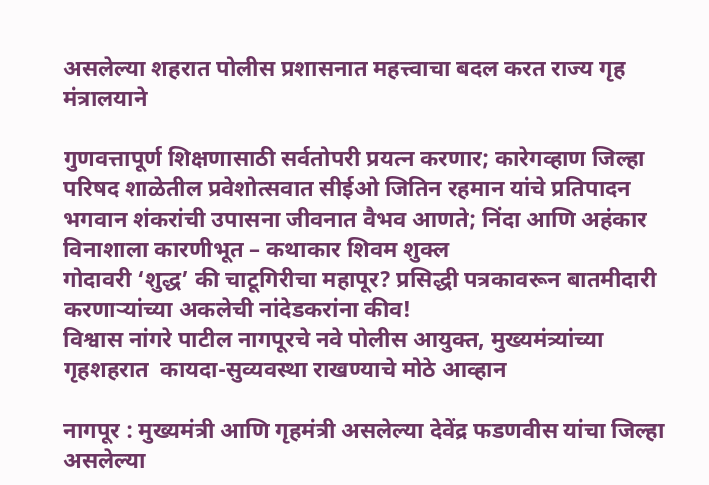असलेल्या शहरात पोलीस प्रशासनात महत्त्वाचा बदल करत राज्य गृह मंत्रालयाने

गुणवत्तापूर्ण शिक्षणासाठी सर्वतोपरी प्रयत्न करणार; कारेगव्हाण जिल्हा परिषद शाळेतील प्रवेशोत्सवात सीईओ जितिन रहमान यांचे प्रतिपादन
भगवान शंकरांची उपासना जीवनात वैभव आणते; निंदा आणि अहंकार विनाशाला कारणीभूत – कथाकार शिवम शुक्ल
गोदावरी ‘शुद्ध’ की चाटूगिरीचा महापूर? प्रसिद्धी पत्रकावरून बातमीदारी करणार्‍यांच्या अकलेची नांदेडकरांना कीव!
विश्वास नांगरे पाटील नागपूरचे नवे पोलीस आयुक्त, मुख्यमंत्र्यांच्या गृहशहरात  कायदा-सुव्यवस्था राखण्याचे मोठे आव्हान

नागपूर : मुख्यमंत्री आणि गृहमंत्री असलेल्या देवेंद्र फडणवीस यांचा जिल्हा असलेल्या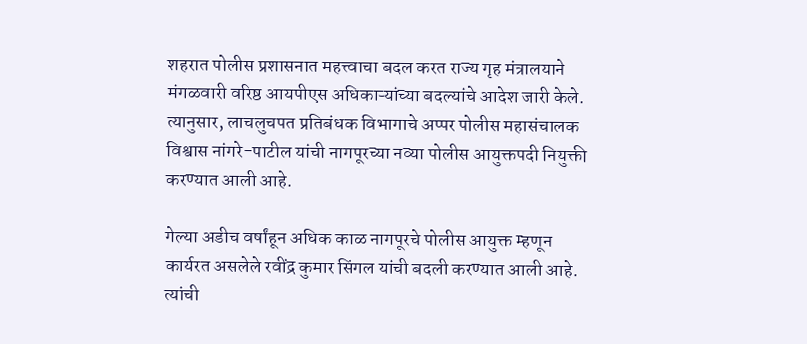शहरात पोलीस प्रशासनात महत्त्वाचा बदल करत राज्य गृह मंत्रालयाने मंगळवारी वरिष्ठ आयपीएस अधिकाऱ्यांच्या बदल्यांचे आदेश जारी केले. त्यानुसार, लाचलुचपत प्रतिबंधक विभागाचे अप्पर पोलीस महासंचालक विश्वास नांगरे-पाटील यांची नागपूरच्या नव्या पोलीस आयुक्तपदी नियुक्ती करण्यात आली आहे.

गेल्या अडीच वर्षांहून अधिक काळ नागपूरचे पोलीस आयुक्त म्हणून कार्यरत असलेले रवींद्र कुमार सिंगल यांची बदली करण्यात आली आहे. त्यांची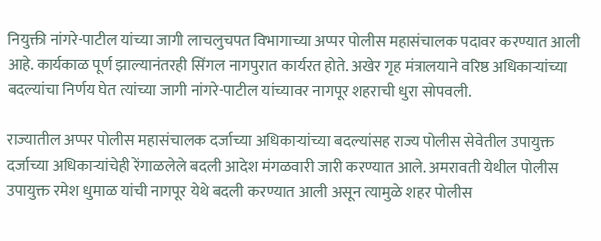नियुक्ती नांगरे-पाटील यांच्या जागी लाचलुचपत विभागाच्या अप्पर पोलीस महासंचालक पदावर करण्यात आली आहे. कार्यकाळ पूर्ण झाल्यानंतरही सिंगल नागपुरात कार्यरत होते. अखेर गृह मंत्रालयाने वरिष्ठ अधिकाऱ्यांच्या बदल्यांचा निर्णय घेत त्यांच्या जागी नांगरे-पाटील यांच्यावर नागपूर शहराची धुरा सोपवली.

राज्यातील अप्पर पोलीस महासंचालक दर्जाच्या अधिकाऱ्यांच्या बदल्यांसह राज्य पोलीस सेवेतील उपायुक्त दर्जाच्या अधिकाऱ्यांचेही रेंगाळलेले बदली आदेश मंगळवारी जारी करण्यात आले. अमरावती येथील पोलीस उपायुक्त रमेश धुमाळ यांची नागपूर येथे बदली करण्यात आली असून त्यामुळे शहर पोलीस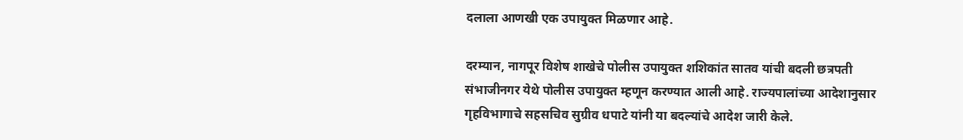दलाला आणखी एक उपायुक्त मिळणार आहे.

दरम्यान, नागपूर विशेष शाखेचे पोलीस उपायुक्त शशिकांत सातव यांची बदली छत्रपती संभाजीनगर येथे पोलीस उपायुक्त म्हणून करण्यात आली आहे. राज्यपालांच्या आदेशानुसार गृहविभागाचे सहसचिव सुग्रीव धपाटे यांनी या बदल्यांचे आदेश जारी केले.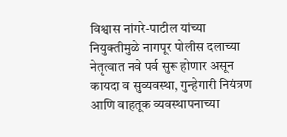विश्वास नांगरे-पाटील यांच्या नियुक्तीमुळे नागपूर पोलीस दलाच्या नेतृत्वात नवे पर्व सुरू होणार असून कायदा व सुव्यवस्था, गुन्हेगारी नियंत्रण आणि वाहतूक व्यवस्थापनाच्या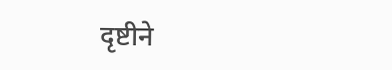दृष्टीने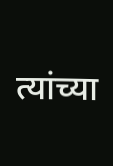त्यांच्या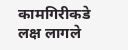कामगिरीकडे लक्ष लागले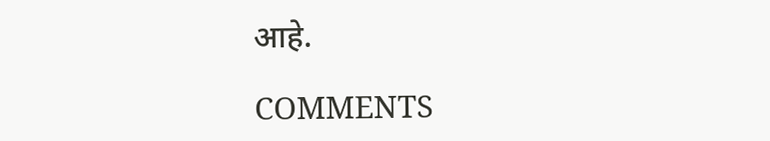आहे.

COMMENTS